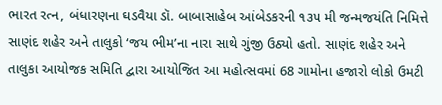ભારત રત્ન, બંધારણના ઘડવૈયા ડૉ. બાબાસાહેબ આંબેડકરની ૧૩૫ મી જન્મજયંતિ નિમિત્તે સાણંદ શહેર અને તાલુકો ‘જય ભીમ’ના નારા સાથે ગુંજી ઉઠ્યો હતો. સાણંદ શહેર અને તાલુકા આયોજક સમિતિ દ્વારા આયોજિત આ મહોત્સવમાં 68 ગામોના હજારો લોકો ઉમટી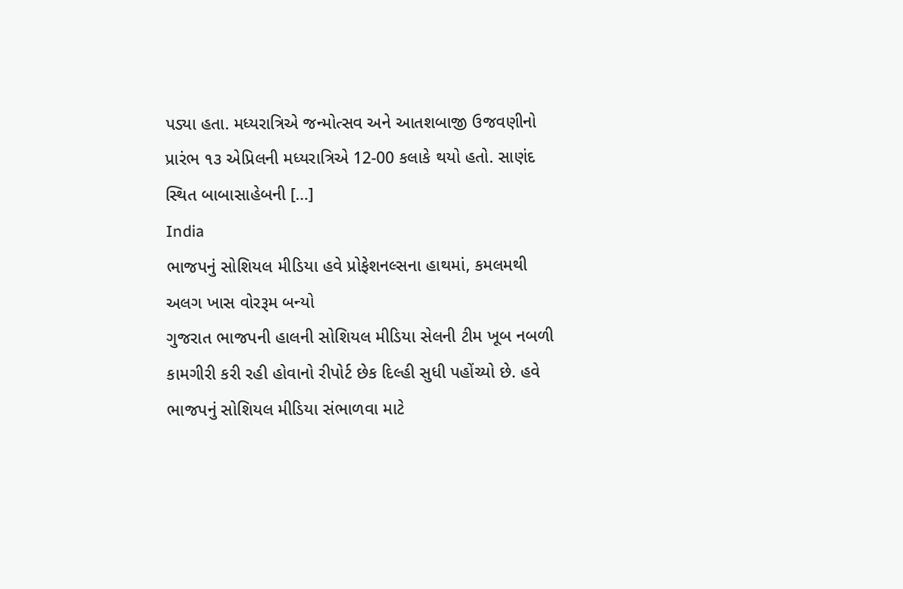પડ્યા હતા. મધ્યરાત્રિએ જન્મોત્સવ અને આતશબાજી ઉજવણીનો પ્રારંભ ૧૩ એપ્રિલની મધ્યરાત્રિએ 12-00 કલાકે થયો હતો. સાણંદ સ્થિત બાબાસાહેબની […]
India
ભાજપનું સોશિયલ મીડિયા હવે પ્રોફેશનલ્સના હાથમાં, કમલમથી અલગ ખાસ વોરરૂમ બન્યો
ગુજરાત ભાજપની હાલની સોશિયલ મીડિયા સેલની ટીમ ખૂબ નબળી કામગીરી કરી રહી હોવાનો રીપોર્ટ છેક દિલ્હી સુધી પહોંચ્યો છે. હવે ભાજપનું સોશિયલ મીડિયા સંભાળવા માટે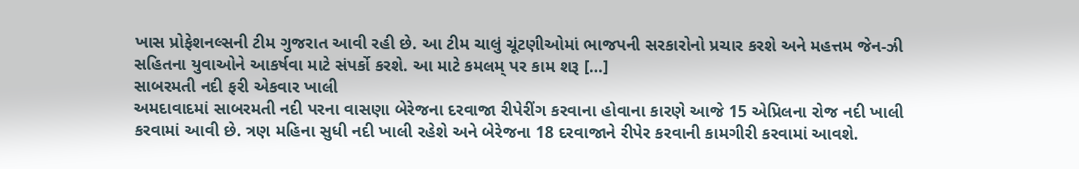ખાસ પ્રોફેશનલ્સની ટીમ ગુજરાત આવી રહી છે. આ ટીમ ચાલું ચૂંટણીઓમાં ભાજપની સરકારોનો પ્રચાર કરશે અને મહત્તમ જેન-ઝી સહિતના યુવાઓને આકર્ષવા માટે સંપર્કો કરશે. આ માટે કમલમ્ પર કામ શરૂ […]
સાબરમતી નદી ફરી એકવાર ખાલી
અમદાવાદમાં સાબરમતી નદી પરના વાસણા બેરેજના દરવાજા રીપેરીંગ કરવાના હોવાના કારણે આજે 15 એપ્રિલના રોજ નદી ખાલી કરવામાં આવી છે. ત્રણ મહિના સુધી નદી ખાલી રહેશે અને બેરેજના 18 દરવાજાને રીપેર કરવાની કામગીરી કરવામાં આવશે.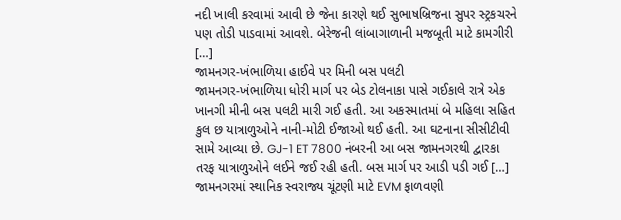નદી ખાલી કરવામાં આવી છે જેના કારણે થઈ સુભાષબ્રિજના સુપર સ્ટ્રકચરને પણ તોડી પાડવામાં આવશે. બેરેજની લાંબાગાળાની મજબૂતી માટે કામગીરી […]
જામનગર-ખંભાળિયા હાઈવે પર મિની બસ પલટી
જામનગર-ખંભાળિયા ધોરી માર્ગ પર બેડ ટોલનાકા પાસે ગઈકાલે રાત્રે એક ખાનગી મીની બસ પલટી મારી ગઈ હતી. આ અકસ્માતમાં બે મહિલા સહિત કુલ છ યાત્રાળુઓને નાની-મોટી ઈજાઓ થઈ હતી. આ ઘટનાના સીસીટીવી સામે આવ્યા છે. GJ-1 ET 7800 નંબરની આ બસ જામનગરથી દ્વારકા તરફ યાત્રાળુઓને લઈને જઈ રહી હતી. બસ માર્ગ પર આડી પડી ગઈ […]
જામનગરમાં સ્થાનિક સ્વરાજ્ય ચૂંટણી માટે EVM ફાળવણી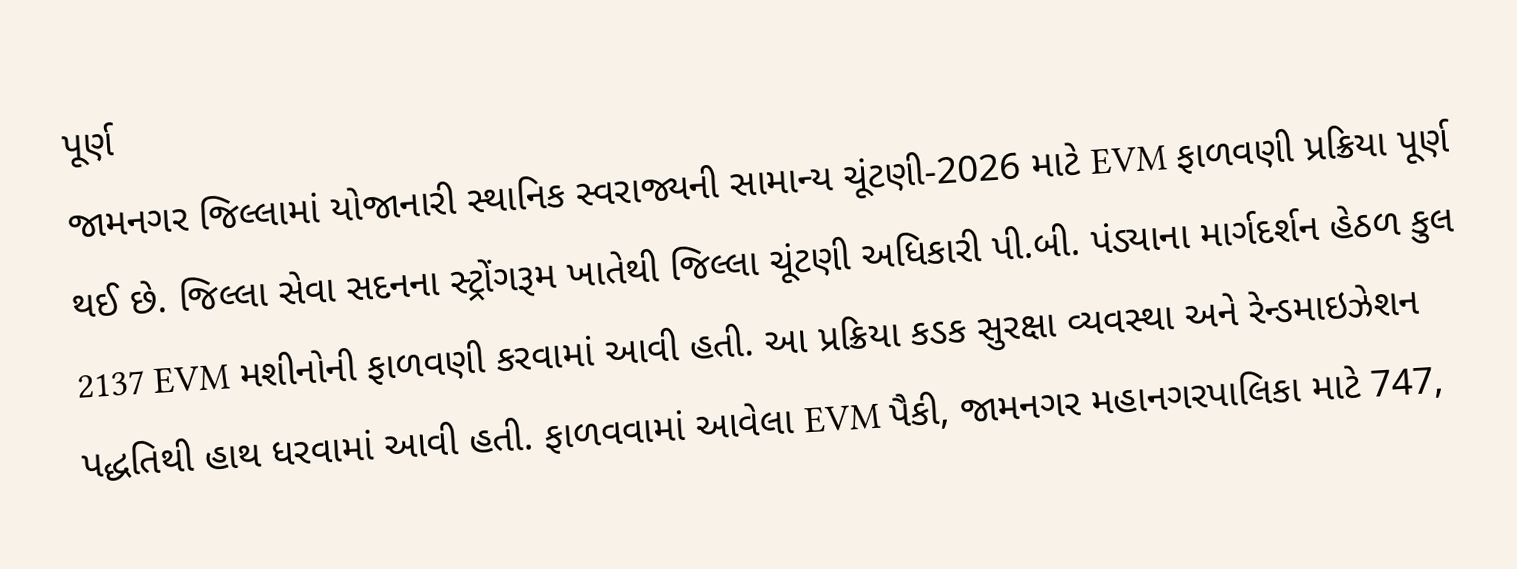પૂર્ણ
જામનગર જિલ્લામાં યોજાનારી સ્થાનિક સ્વરાજ્યની સામાન્ય ચૂંટણી-2026 માટે EVM ફાળવણી પ્રક્રિયા પૂર્ણ થઈ છે. જિલ્લા સેવા સદનના સ્ટ્રોંગરૂમ ખાતેથી જિલ્લા ચૂંટણી અધિકારી પી.બી. પંડ્યાના માર્ગદર્શન હેઠળ કુલ 2137 EVM મશીનોની ફાળવણી કરવામાં આવી હતી. આ પ્રક્રિયા કડક સુરક્ષા વ્યવસ્થા અને રેન્ડમાઇઝેશન પદ્ધતિથી હાથ ધરવામાં આવી હતી. ફાળવવામાં આવેલા EVM પૈકી, જામનગર મહાનગરપાલિકા માટે 747,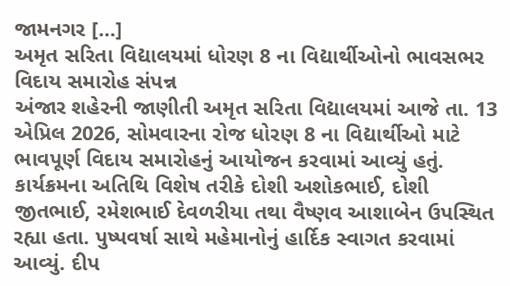જામનગર […]
અમૃત સરિતા વિદ્યાલયમાં ધોરણ 8 ના વિદ્યાર્થીઓનો ભાવસભર વિદાય સમારોહ સંપન્ન
અંજાર શહેરની જાણીતી અમૃત સરિતા વિદ્યાલયમાં આજે તા. 13 એપ્રિલ 2026, સોમવારના રોજ ધોરણ 8 ના વિદ્યાર્થીઓ માટે ભાવપૂર્ણ વિદાય સમારોહનું આયોજન કરવામાં આવ્યું હતું. કાર્યક્રમના અતિથિ વિશેષ તરીકે દોશી અશોકભાઈ, દોશી જીતભાઈ, રમેશભાઈ દેવળરીયા તથા વૈષ્ણવ આશાબેન ઉપસ્થિત રહ્યા હતા. પુષ્પવર્ષા સાથે મહેમાનોનું હાર્દિક સ્વાગત કરવામાં આવ્યું. દીપ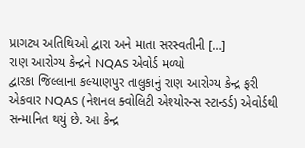પ્રાગટ્ય અતિથિઓ દ્વારા અને માતા સરસ્વતીની […]
રાણ આરોગ્ય કેન્દ્રને NQAS એવોર્ડ મળ્યો
દ્વારકા જિલ્લાના કલ્યાણપુર તાલુકાનું રાણ આરોગ્ય કેન્દ્ર ફરી એકવાર NQAS (નેશનલ ક્વોલિટી એશ્યોરન્સ સ્ટાન્ડર્ડ) એવોર્ડથી સન્માનિત થયું છે. આ કેન્દ્ર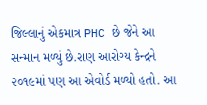જિલ્લાનું એકમાત્ર PHC છે જેને આ સન્માન મળ્યું છે.રાણ આરોગ્ય કેન્દ્રને ૨૦૧૯માં પણ આ એવોર્ડ મળ્યો હતો. આ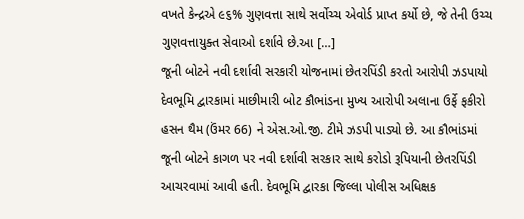વખતે કેન્દ્રએ ૯૬% ગુણવત્તા સાથે સર્વોચ્ચ એવોર્ડ પ્રાપ્ત કર્યો છે, જે તેની ઉચ્ચ ગુણવત્તાયુક્ત સેવાઓ દર્શાવે છે.આ […]
જૂની બોટને નવી દર્શાવી સરકારી યોજનામાં છેતરપિંડી કરતો આરોપી ઝડપાયો
દેવભૂમિ દ્વારકામાં માછીમારી બોટ કૌભાંડના મુખ્ય આરોપી અલાના ઉર્ફે ફકીરો હસન થૈમ (ઉંમર 66) ને એસ.ઓ.જી. ટીમે ઝડપી પાડ્યો છે. આ કૌભાંડમાં જૂની બોટને કાગળ પર નવી દર્શાવી સરકાર સાથે કરોડો રૂપિયાની છેતરપિંડી આચરવામાં આવી હતી. દેવભૂમિ દ્વારકા જિલ્લા પોલીસ અધિક્ષક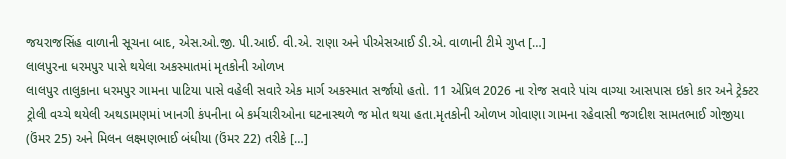જયરાજસિંહ વાળાની સૂચના બાદ, એસ.ઓ.જી. પી.આઈ. વી.એ. રાણા અને પીએસઆઈ ડી.એ. વાળાની ટીમે ગુપ્ત […]
લાલપુરના ધરમપુર પાસે થયેલા અકસ્માતમાં મૃતકોની ઓળખ
લાલપુર તાલુકાના ધરમપુર ગામના પાટિયા પાસે વહેલી સવારે એક માર્ગ અકસ્માત સર્જાયો હતો. 11 એપ્રિલ 2026 ના રોજ સવારે પાંચ વાગ્યા આસપાસ ઇકો કાર અને ટ્રેક્ટર ટ્રોલી વચ્ચે થયેલી અથડામણમાં ખાનગી કંપનીના બે કર્મચારીઓના ઘટનાસ્થળે જ મોત થયા હતા.મૃતકોની ઓળખ ગોવાણા ગામના રહેવાસી જગદીશ સામતભાઈ ગોજીયા (ઉંમર 25) અને મિલન લક્ષ્મણભાઈ બંધીયા (ઉંમર 22) તરીકે […]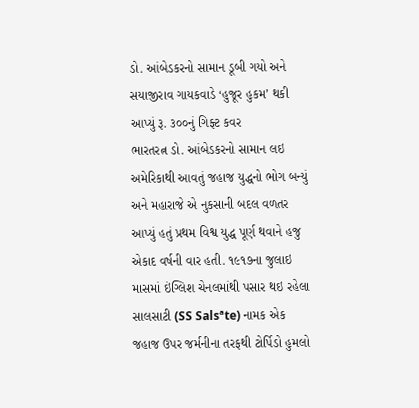ડો. આંબેડકરનો સામાન ડૂબી ગયો અને સયાજીરાવ ગાયકવાડે ‘હુજૂર હુકમ’ થકી આપ્યું રૂ. ૩૦૦નું ગિફ્ટ કવર
ભારતરત્ન ડો. આંબેડકરનો સામાન લઇ અમેરિકાથી આવતું જહાજ યુદ્ધનો ભોગ બન્યું અને મહારાજે એ નુકસાની બદલ વળતર આપ્યું હતું પ્રથમ વિશ્વ યુદ્ધ પૂર્ણ થવાને હજુ એકાદ વર્ષની વાર હતી. ૧૯૧૭ના જુલાઇ માસમાં ઇંગ્લિશ ચેનલમાંથી પસાર થઇ રહેલા સાલસાટી (SS Salsªte) નામક એક જહાજ ઉપર જર્મનીના તરફથી ટોર્પિડો હુમલો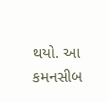થયો. આ કમનસીબ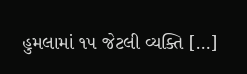હુમલામાં ૧૫ જેટલી વ્યક્તિ […]